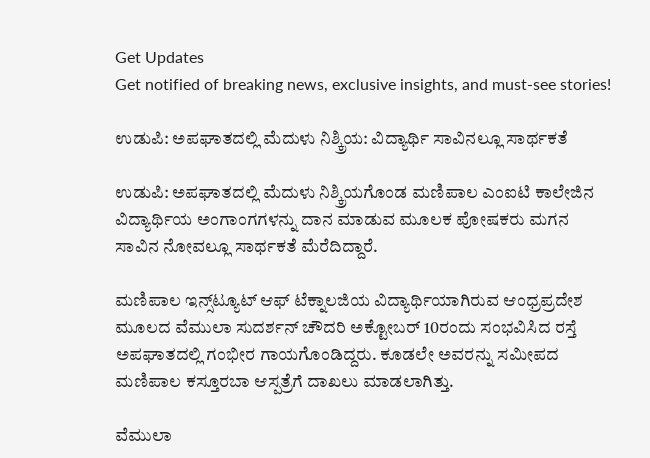Get Updates
Get notified of breaking news, exclusive insights, and must-see stories!

ಉಡುಪಿ: ಅಪಘಾತದಲ್ಲಿ ಮೆದುಳು ನಿಶ್ಕ್ರಿಯ: ವಿದ್ಯಾರ್ಥಿ ಸಾವಿನಲ್ಲೂ ಸಾರ್ಥಕತೆ

ಉಡುಪಿ: ಅಪಘಾತದಲ್ಲಿ ಮೆದುಳು ನಿಶ್ಕ್ರಿಯಗೊಂಡ ಮಣಿಪಾಲ ಎಂಐಟಿ ಕಾಲೇಜಿನ ವಿದ್ಯಾರ್ಥಿಯ ಅಂಗಾಂಗಗಳನ್ನು ದಾನ ಮಾಡುವ ಮೂಲಕ ಪೋಷಕರು ಮಗನ ಸಾವಿನ ನೋವಲ್ಲೂ ಸಾರ್ಥಕತೆ ಮೆರೆದಿದ್ದಾರೆ.

ಮಣಿಪಾಲ ಇನ್ಸ್‌ಟ್ಯೂಟ್‌ ಆಫ್‌ ಟೆಕ್ನಾಲಜಿಯ ವಿದ್ಯಾರ್ಥಿಯಾಗಿರುವ ಆಂಧ್ರಪ್ರದೇಶ ಮೂಲದ ವೆಮುಲಾ ಸುದರ್ಶನ್‌ ಚೌದರಿ ಅಕ್ಟೋಬರ್‌ 10ರಂದು ಸಂಭವಿಸಿದ ರಸ್ತೆ ಅಪಘಾತದಲ್ಲಿ ಗಂಭೀರ ಗಾಯಗೊಂಡಿದ್ದರು. ಕೂಡಲೇ ಅವರನ್ನು ಸಮೀಪದ ಮಣಿಪಾಲ ಕಸ್ತೂರಬಾ ಆಸ್ಪತ್ರೆಗೆ ದಾಖಲು ಮಾಡಲಾಗಿತ್ತು.

ವೆಮುಲಾ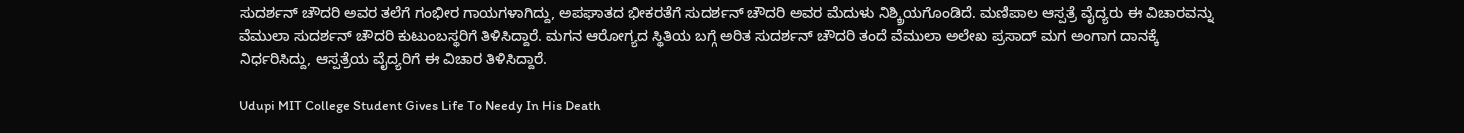ಸುದರ್ಶನ್‌ ಚೌದರಿ ಅವರ ತಲೆಗೆ ಗಂಭೀರ ಗಾಯಗಳಾಗಿದ್ದು, ಅಪಘಾತದ ಭೀಕರತೆಗೆ ಸುದರ್ಶನ್‌ ಚೌದರಿ ಅವರ ಮೆದುಳು ನಿಶ್ಕ್ರಿಯಗೊಂಡಿದೆ. ಮಣಿಪಾಲ ಆಸ್ಪತ್ರೆ ವೈದ್ಯರು ಈ ವಿಚಾರವನ್ನು ವೆಮುಲಾ ಸುದರ್ಶನ್‌ ಚೌದರಿ ಕುಟುಂಬಸ್ಥರಿಗೆ ತಿಳಿಸಿದ್ದಾರೆ. ಮಗನ ಆರೋಗ್ಯದ ಸ್ಥಿತಿಯ ಬಗ್ಗೆ ಅರಿತ ಸುದರ್ಶನ್‌ ಚೌದರಿ ತಂದೆ ವೆಮುಲಾ ಅಲೇಖ ಪ್ರಸಾದ್‌ ಮಗ ಅಂಗಾಗ ದಾನಕ್ಕೆ ನಿರ್ಧರಿಸಿದ್ದು, ಆಸ್ಪತ್ರೆಯ ವೈದ್ಯರಿಗೆ ಈ ವಿಚಾರ ತಿಳಿಸಿದ್ದಾರೆ.

Udupi MIT College Student Gives Life To Needy In His Death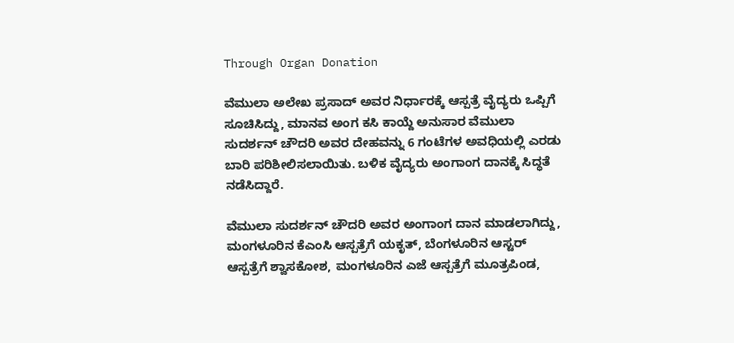Through Organ Donation

ವೆಮುಲಾ ಅಲೇಖ ಪ್ರಸಾದ್‌ ಅವರ ನಿರ್ಧಾರಕ್ಕೆ ಆಸ್ಪತ್ರೆ ವೈದ್ಯರು ಒಪ್ಪಿಗೆ ಸೂಚಿಸಿದ್ದು, ಮಾನವ ಅಂಗ ಕಸಿ ಕಾಯ್ದೆ ಅನುಸಾರ ವೆಮುಲಾ ಸುದರ್ಶನ್‌ ಚೌದರಿ ಅವರ ದೇಹವನ್ನು 6 ಗಂಟೆಗಳ ಅವಧಿಯಲ್ಲಿ ಎರಡು ಬಾರಿ ಪರಿಶೀಲಿಸಲಾಯಿತು. ಬಳಿಕ ವೈದ್ಯರು ಅಂಗಾಂಗ ದಾನಕ್ಕೆ ಸಿದ್ಧತೆ ನಡೆಸಿದ್ದಾರೆ.

ವೆಮುಲಾ ಸುದರ್ಶನ್‌ ಚೌದರಿ ಅವರ ಅಂಗಾಂಗ ದಾನ ಮಾಡಲಾಗಿದ್ದು, ಮಂಗಳೂರಿನ ಕೆಎಂಸಿ ಆಸ್ಪತ್ರೆಗೆ ಯಕೃತ್‌, ಬೆಂಗಳೂರಿನ ಆಸ್ಟರ್‌ ಆಸ್ಪತ್ರೆಗೆ ಶ್ವಾಸಕೋಶ, ಮಂಗಳೂರಿನ ಎಜೆ ಆಸ್ಪತ್ರೆಗೆ ಮೂತ್ರಪಿಂಡ,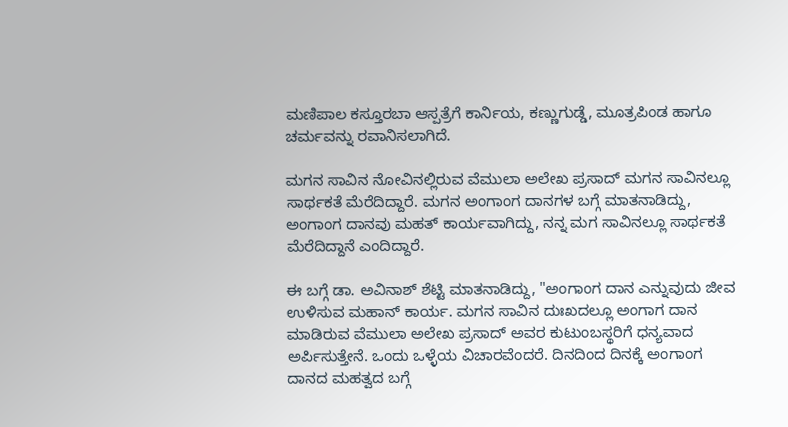ಮಣಿಪಾಲ ಕಸ್ತೂರಬಾ ಆಸ್ಪತ್ರೆಗೆ ಕಾರ್ನಿಯ, ಕಣ್ಣುಗುಡ್ಡೆ, ಮೂತ್ರಪಿಂಡ ಹಾಗೂ ಚರ್ಮವನ್ನು ರವಾನಿಸಲಾಗಿದೆ.

ಮಗನ ಸಾವಿನ ನೋವಿನಲ್ಲಿರುವ ವೆಮುಲಾ ಅಲೇಖ ಪ್ರಸಾದ್‌ ಮಗನ ಸಾವಿನಲ್ಲೂ ಸಾರ್ಥಕತೆ ಮೆರೆದಿದ್ದಾರೆ. ಮಗನ ಅಂಗಾಂಗ ದಾನಗಳ ಬಗ್ಗೆ ಮಾತನಾಡಿದ್ದು, ಅಂಗಾಂಗ ದಾನವು ಮಹತ್‌ ಕಾರ್ಯವಾಗಿದ್ದು, ನನ್ನ ಮಗ ಸಾವಿನಲ್ಲೂ ಸಾರ್ಥಕತೆ ಮೆರೆದಿದ್ದಾನೆ ಎಂದಿದ್ದಾರೆ.

ಈ ಬಗ್ಗೆ ಡಾ. ಅವಿನಾಶ್‌ ಶೆಟ್ಟಿ ಮಾತನಾಡಿದ್ದು, "ಅಂಗಾಂಗ ದಾನ ಎನ್ನುವುದು ಜೀವ ಉಳಿಸುವ ಮಹಾನ್‌ ಕಾರ್ಯ. ಮಗನ ಸಾವಿನ ದುಃಖದಲ್ಲೂ ಅಂಗಾಗ ದಾನ ಮಾಡಿರುವ ವೆಮುಲಾ ಅಲೇಖ ಪ್ರಸಾದ್‌ ಅವರ ಕುಟುಂಬಸ್ಥರಿಗೆ ಧನ್ಯವಾದ ಅರ್ಪಿಸುತ್ತೇನೆ. ಒಂದು ಒಳ್ಳೆಯ ವಿಚಾರವೆಂದರೆ. ದಿನದಿಂದ ದಿನಕ್ಕೆ ಅಂಗಾಂಗ ದಾನದ ಮಹತ್ವದ ಬಗ್ಗೆ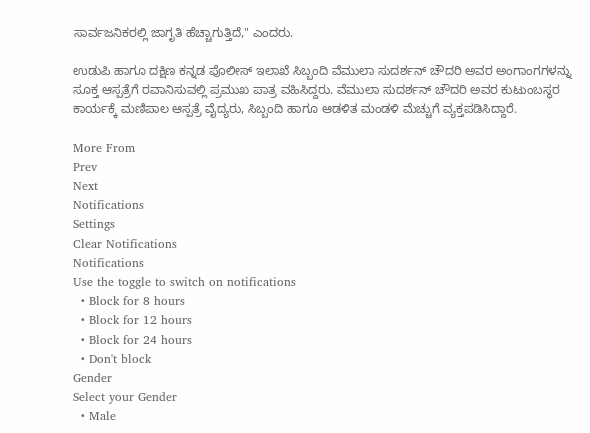ಸಾರ್ವಜನಿಕರಲ್ಲಿ ಜಾಗೃತಿ ಹೆಚ್ಚಾಗುತ್ತಿದೆ," ಎಂದರು.

ಉಡುಪಿ ಹಾಗೂ ದಕ್ಷಿಣ ಕನ್ನಡ ಪೊಲೀಸ್‌ ಇಲಾಖೆ ಸಿಬ್ಬಂದಿ ವೆಮುಲಾ ಸುದರ್ಶನ್‌ ಚೌದರಿ ಅವರ ಅಂಗಾಂಗಗಳನ್ನು ಸೂಕ್ತ ಆಸ್ಪತ್ರೆಗೆ ರವಾನಿಸುವಲ್ಲಿ ಪ್ರಮುಖ ಪಾತ್ರ ವಹಿಸಿದ್ದರು. ವೆಮುಲಾ ಸುದರ್ಶನ್‌ ಚೌದರಿ ಅವರ ಕುಟುಂಬಸ್ಥರ ಕಾರ್ಯಕ್ಕೆ ಮಣಿಪಾಲ ಆಸ್ಪತ್ರೆ ವೈದ್ಯರು, ಸಿಬ್ಬಂದಿ ಹಾಗೂ ಆಡಳಿತ ಮಂಡಳಿ ಮೆಚ್ಚುಗೆ ವ್ಯಕ್ತಪಡಿಸಿದ್ದಾರೆ.

More From
Prev
Next
Notifications
Settings
Clear Notifications
Notifications
Use the toggle to switch on notifications
  • Block for 8 hours
  • Block for 12 hours
  • Block for 24 hours
  • Don't block
Gender
Select your Gender
  • Male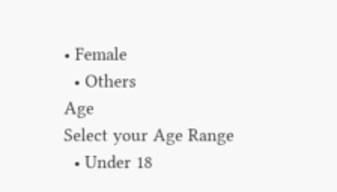• Female
  • Others
Age
Select your Age Range
  • Under 18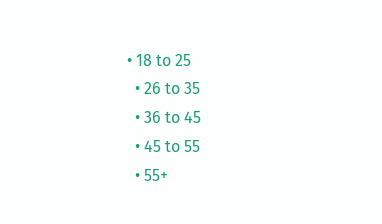• 18 to 25
  • 26 to 35
  • 36 to 45
  • 45 to 55
  • 55+